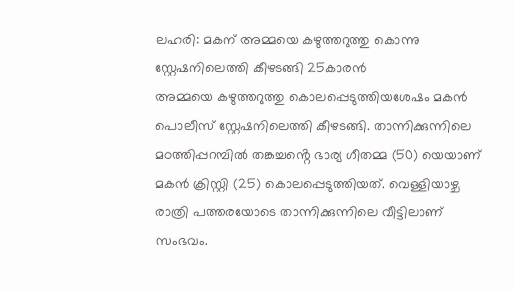ലഹരി: മകന് അമ്മയെ കഴുത്തറുത്തു കൊന്നു
സ്റ്റേഷനിലെത്തി കീഴടങ്ങി 25കാരൻ
അമ്മയെ കഴുത്തറുത്തു കൊലപ്പെടുത്തിയശേഷം മകൻ പൊലീസ് സ്റ്റേഷനിലെത്തി കീഴടങ്ങി. താന്നിക്കുന്നിലെ മഠത്തിപ്പറമ്പിൽ തങ്കച്ചൻ്റെ ഭാര്യ ഗീതമ്മ (50) യെയാണ് മകൻ ക്രിസ്റ്റി (25) കൊലപ്പെടുത്തിയത്. വെള്ളിയാഴ്ച രാത്രി പത്തരയോടെ താന്നിക്കുന്നിലെ വീട്ടിലാണ് സംഭവം.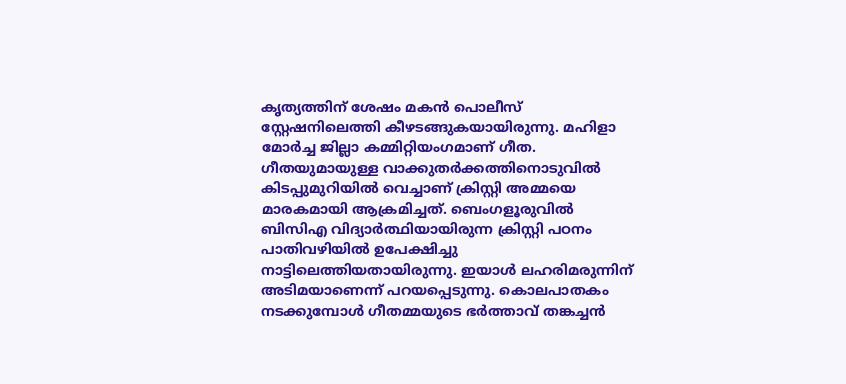കൃത്യത്തിന് ശേഷം മകൻ പൊലീസ് സ്റ്റേഷനിലെത്തി കീഴടങ്ങുകയായിരുന്നു. മഹിളാ മോർച്ച ജില്ലാ കമ്മിറ്റിയംഗമാണ് ഗീത.
ഗീതയുമായുള്ള വാക്കുതർക്കത്തിനൊടുവിൽ കിടപ്പുമുറിയിൽ വെച്ചാണ് ക്രിസ്റ്റി അമ്മയെ മാരകമായി ആക്രമിച്ചത്. ബെംഗളൂരുവിൽ ബിസിഎ വിദ്യാർത്ഥിയായിരുന്ന ക്രിസ്റ്റി പഠനം പാതിവഴിയിൽ ഉപേക്ഷിച്ചു നാട്ടിലെത്തിയതായിരുന്നു. ഇയാൾ ലഹരിമരുന്നിന് അടിമയാണെന്ന് പറയപ്പെടുന്നു. കൊലപാതകം നടക്കുമ്പോൾ ഗീതമ്മയുടെ ഭർത്താവ് തങ്കച്ചൻ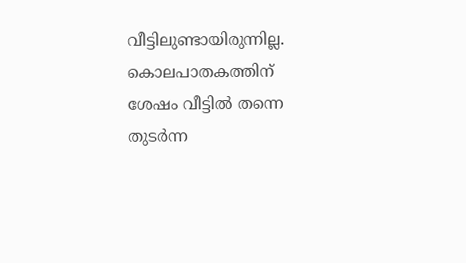വീട്ടിലുണ്ടായിരുന്നില്ല.
കൊലപാതകത്തിന് ശേഷം വീട്ടിൽ തന്നെ തുടർന്ന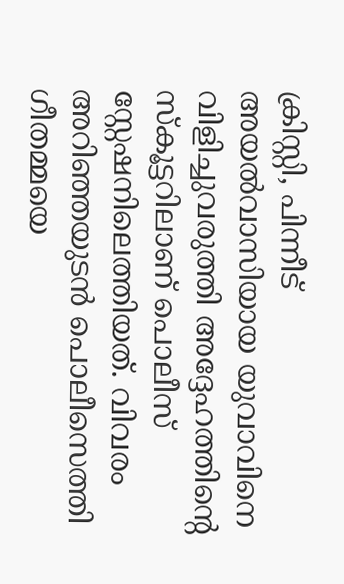ക്രിസ്റ്റി, പിന്നീട് അയൽവാസിയായ യുവാവിനെ വിളിച്ചുവരുത്തി അദ്ദേഹത്തിന്റെ സ്കൂട്ടറിലാണ് പൊലീസ് സ്റ്റേഷനിലെത്തിയത്. വിവരം അറിഞ്ഞയുടൻ പൊലീസെത്തി ഗീതമ്മയെ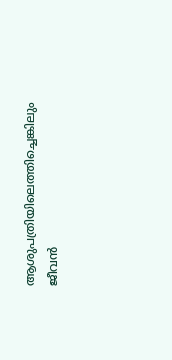ആശുപത്രിയിലെത്തിച്ചെങ്കിലും ജീവൻ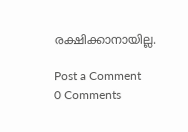രക്ഷിക്കാനായില്ല.

Post a Comment
0 Comments